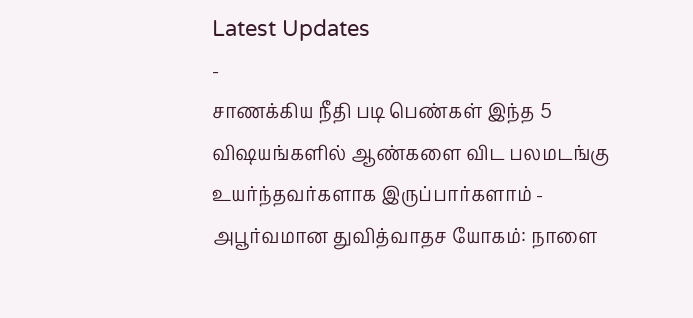Latest Updates
-
சாணக்கிய நீதி படி பெண்கள் இந்த 5 விஷயங்களில் ஆண்களை விட பலமடங்கு உயர்ந்தவர்களாக இருப்பார்களாம் -
அபூர்வமான துவித்வாதச யோகம்: நாளை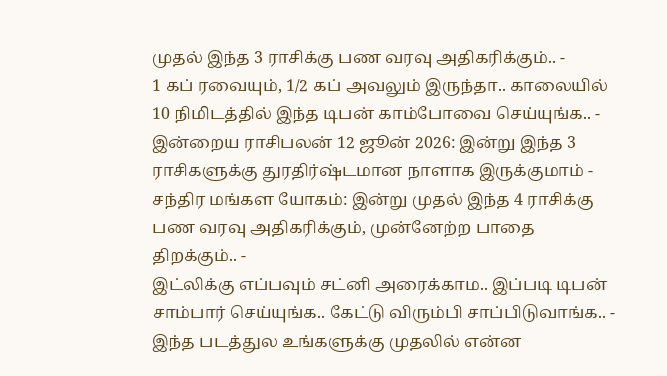முதல் இந்த 3 ராசிக்கு பண வரவு அதிகரிக்கும்.. -
1 கப் ரவையும், 1/2 கப் அவலும் இருந்தா.. காலையில் 10 நிமிடத்தில் இந்த டிபன் காம்போவை செய்யுங்க.. -
இன்றைய ராசிபலன் 12 ஜூன் 2026: இன்று இந்த 3 ராசிகளுக்கு துரதிர்ஷ்டமான நாளாக இருக்குமாம் -
சந்திர மங்கள யோகம்: இன்று முதல் இந்த 4 ராசிக்கு பண வரவு அதிகரிக்கும், முன்னேற்ற பாதை திறக்கும்.. -
இட்லிக்கு எப்பவும் சட்னி அரைக்காம.. இப்படி டிபன் சாம்பார் செய்யுங்க.. கேட்டு விரும்பி சாப்பிடுவாங்க.. -
இந்த படத்துல உங்களுக்கு முதலில் என்ன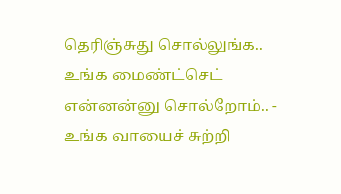தெரிஞ்சுது சொல்லுங்க.. உங்க மைண்ட்செட் என்னன்னு சொல்றோம்.. -
உங்க வாயைச் சுற்றி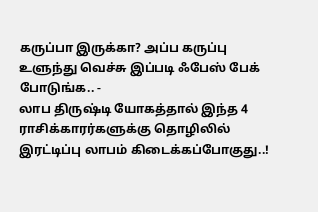கருப்பா இருக்கா? அப்ப கருப்பு உளுந்து வெச்சு இப்படி ஃபேஸ் பேக் போடுங்க.. -
லாப திருஷ்டி யோகத்தால் இந்த 4 ராசிக்காரர்களுக்கு தொழிலில் இரட்டிப்பு லாபம் கிடைக்கப்போகுது..!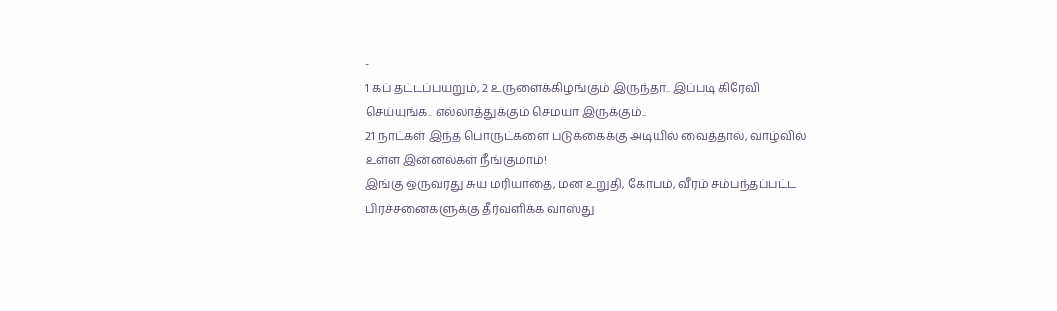-
1 கப் தட்டப்பயறும், 2 உருளைக்கிழங்கும் இருந்தா.. இப்படி கிரேவி செய்யுங்க.. எல்லாத்துக்கும் செமயா இருக்கும்..
21 நாட்கள் இந்த பொருட்களை படுக்கைக்கு அடியில் வைத்தால், வாழ்வில் உள்ள இன்னல்கள் நீங்குமாம்!
இங்கு ஒருவரது சுய மரியாதை, மன உறுதி, கோபம், வீரம் சம்பந்தப்பட்ட பிரச்சனைகளுக்கு தீர்வளிக்க வாஸ்து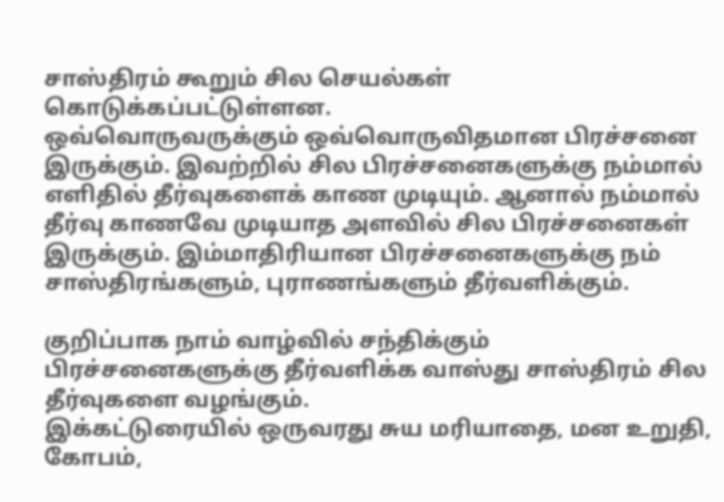சாஸ்திரம் கூறும் சில செயல்கள் கொடுக்கப்பட்டுள்ளன.
ஒவ்வொருவருக்கும் ஒவ்வொருவிதமான பிரச்சனை இருக்கும். இவற்றில் சில பிரச்சனைகளுக்கு நம்மால் எளிதில் தீர்வுகளைக் காண முடியும். ஆனால் நம்மால் தீர்வு காணவே முடியாத அளவில் சில பிரச்சனைகள் இருக்கும். இம்மாதிரியான பிரச்சனைகளுக்கு நம் சாஸ்திரங்களும், புராணங்களும் தீர்வளிக்கும்.

குறிப்பாக நாம் வாழ்வில் சந்திக்கும் பிரச்சனைகளுக்கு தீர்வளிக்க வாஸ்து சாஸ்திரம் சில தீர்வுகளை வழங்கும்.
இக்கட்டுரையில் ஒருவரது சுய மரியாதை, மன உறுதி, கோபம்,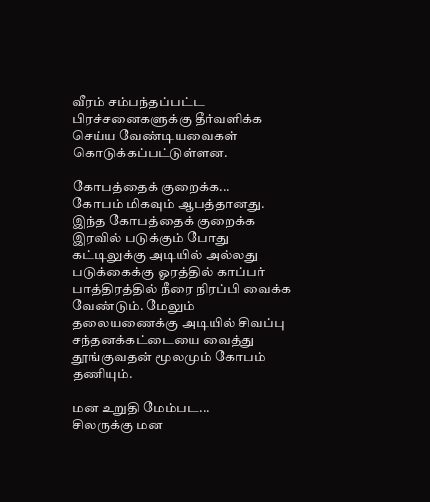வீரம் சம்பந்தப்பட்ட பிரச்சனைகளுக்கு தீர்வளிக்க செய்ய வேண்டியவைகள் கொடுக்கப்பட்டுள்ளன.

கோபத்தைக் குறைக்க...
கோபம் மிகவும் ஆபத்தானது. இந்த கோபத்தைக் குறைக்க இரவில் படுக்கும் போது கட்டிலுக்கு அடியில் அல்லது படுக்கைக்கு ஓரத்தில் காப்பர் பாத்திரத்தில் நீரை நிரப்பி வைக்க வேண்டும். மேலும் தலையணைக்கு அடியில் சிவப்பு சந்தனக்கட்டையை வைத்து தூங்குவதன் மூலமும் கோபம் தணியும்.

மன உறுதி மேம்பட...
சிலருக்கு மன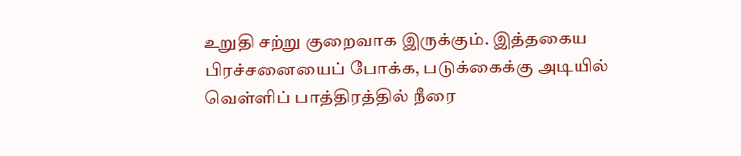உறுதி சற்று குறைவாக இருக்கும். இத்தகைய பிரச்சனையைப் போக்க, படுக்கைக்கு அடியில் வெள்ளிப் பாத்திரத்தில் நீரை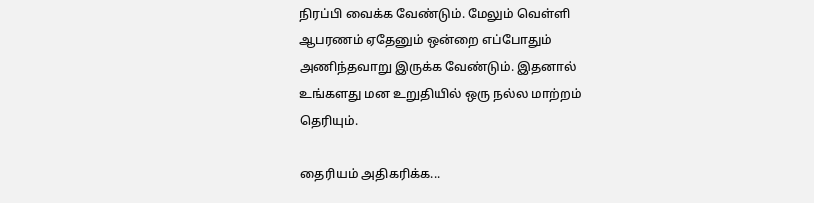நிரப்பி வைக்க வேண்டும். மேலும் வெள்ளி ஆபரணம் ஏதேனும் ஒன்றை எப்போதும் அணிந்தவாறு இருக்க வேண்டும். இதனால் உங்களது மன உறுதியில் ஒரு நல்ல மாற்றம் தெரியும்.

தைரியம் அதிகரிக்க...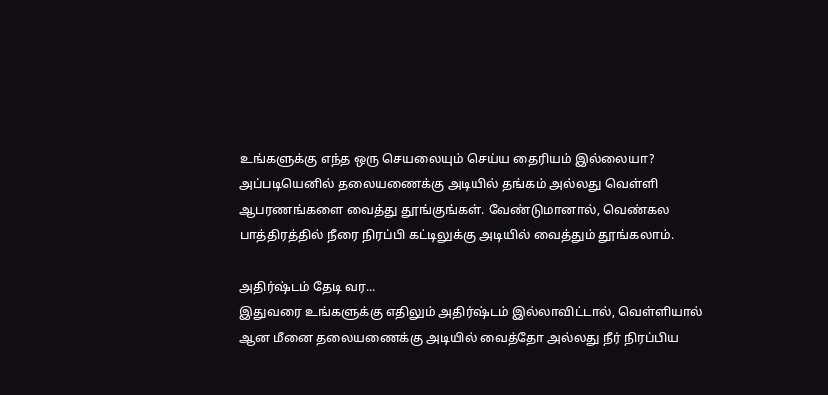உங்களுக்கு எந்த ஒரு செயலையும் செய்ய தைரியம் இல்லையா? அப்படியெனில் தலையணைக்கு அடியில் தங்கம் அல்லது வெள்ளி ஆபரணங்களை வைத்து தூங்குங்கள். வேண்டுமானால், வெண்கல பாத்திரத்தில் நீரை நிரப்பி கட்டிலுக்கு அடியில் வைத்தும் தூங்கலாம்.

அதிர்ஷ்டம் தேடி வர...
இதுவரை உங்களுக்கு எதிலும் அதிர்ஷ்டம் இல்லாவிட்டால், வெள்ளியால் ஆன மீனை தலையணைக்கு அடியில் வைத்தோ அல்லது நீர் நிரப்பிய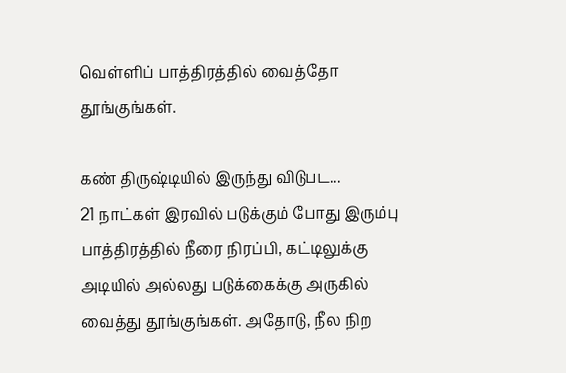வெள்ளிப் பாத்திரத்தில் வைத்தோ தூங்குங்கள்.

கண் திருஷ்டியில் இருந்து விடுபட...
21 நாட்கள் இரவில் படுக்கும் போது இரும்பு பாத்திரத்தில் நீரை நிரப்பி, கட்டிலுக்கு அடியில் அல்லது படுக்கைக்கு அருகில் வைத்து தூங்குங்கள். அதோடு, நீல நிற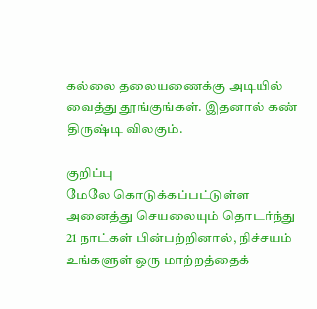கல்லை தலையணைக்கு அடியில் வைத்து தூங்குங்கள். இதனால் கண் திருஷ்டி விலகும்.

குறிப்பு
மேலே கொடுக்கப்பட்டுள்ள அனைத்து செயலையும் தொடர்ந்து 21 நாட்கள் பின்பற்றினால், நிச்சயம் உங்களுள் ஒரு மாற்றத்தைக்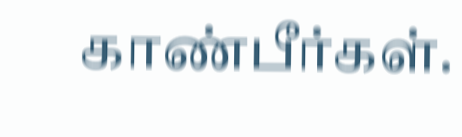காண்பீர்கள்.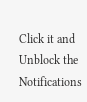Click it and Unblock the Notifications